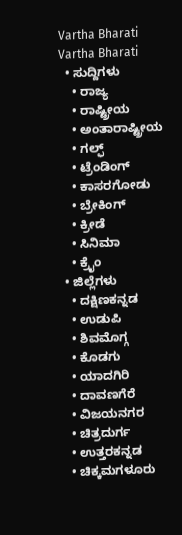Vartha Bharati
Vartha Bharati
  • ಸುದ್ದಿಗಳು
    • ರಾಜ್ಯ
    • ರಾಷ್ಟ್ರೀಯ
    • ಅಂತಾರಾಷ್ಟ್ರೀಯ
    • ಗಲ್ಫ್
    • ಟ್ರೆಂಡಿಂಗ್
    • ಕಾಸರಗೋಡು
    • ಬ್ರೇಕಿಂಗ್
    • ಕ್ರೀಡೆ
    • ಸಿನಿಮಾ
    • ಕ್ರೈಂ
  • ಜಿಲ್ಲೆಗಳು
    • ದಕ್ಷಿಣಕನ್ನಡ
    • ಉಡುಪಿ
    • ಶಿವಮೊಗ್ಗ
    • ಕೊಡಗು
    • ಯಾದಗಿರಿ
    • ದಾವಣಗೆರೆ
    • ವಿಜಯನಗರ
    • ಚಿತ್ರದುರ್ಗ
    • ಉತ್ತರಕನ್ನಡ
    • ಚಿಕ್ಕಮಗಳೂರು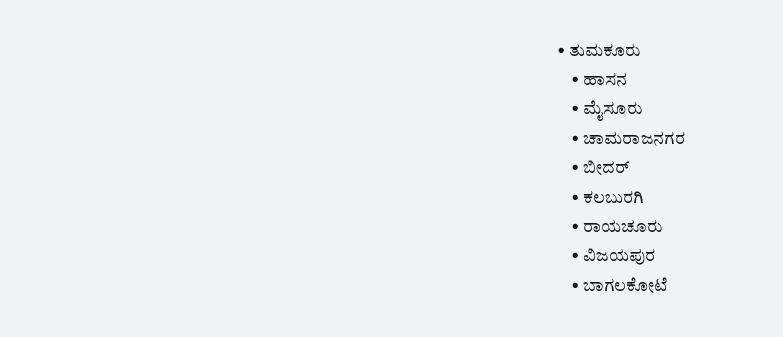• ತುಮಕೂರು
    • ಹಾಸನ
    • ಮೈಸೂರು
    • ಚಾಮರಾಜನಗರ
    • ಬೀದರ್‌
    • ಕಲಬುರಗಿ
    • ರಾಯಚೂರು
    • ವಿಜಯಪುರ
    • ಬಾಗಲಕೋಟೆ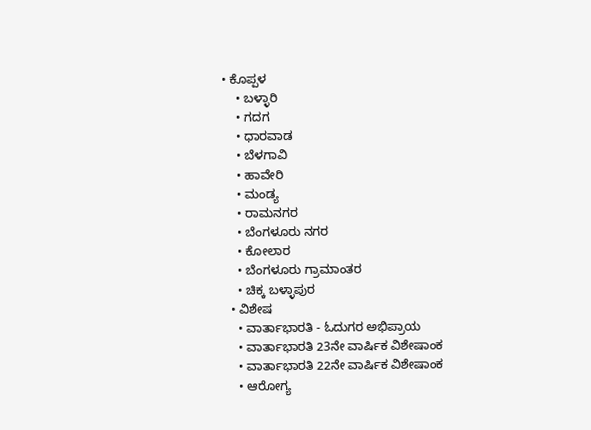• ಕೊಪ್ಪಳ
    • ಬಳ್ಳಾರಿ
    • ಗದಗ
    • ಧಾರವಾಡ‌
    • ಬೆಳಗಾವಿ
    • ಹಾವೇರಿ
    • ಮಂಡ್ಯ
    • ರಾಮನಗರ
    • ಬೆಂಗಳೂರು ನಗರ
    • ಕೋಲಾರ
    • ಬೆಂಗಳೂರು ಗ್ರಾಮಾಂತರ
    • ಚಿಕ್ಕ ಬಳ್ಳಾಪುರ
  • ವಿಶೇಷ
    • ವಾರ್ತಾಭಾರತಿ - ಓದುಗರ ಅಭಿಪ್ರಾಯ
    • ವಾರ್ತಾಭಾರತಿ 23ನೇ ವಾರ್ಷಿಕ ವಿಶೇಷಾಂಕ
    • ವಾರ್ತಾಭಾರತಿ 22ನೇ ವಾರ್ಷಿಕ ವಿಶೇಷಾಂಕ
    • ಆರೋಗ್ಯ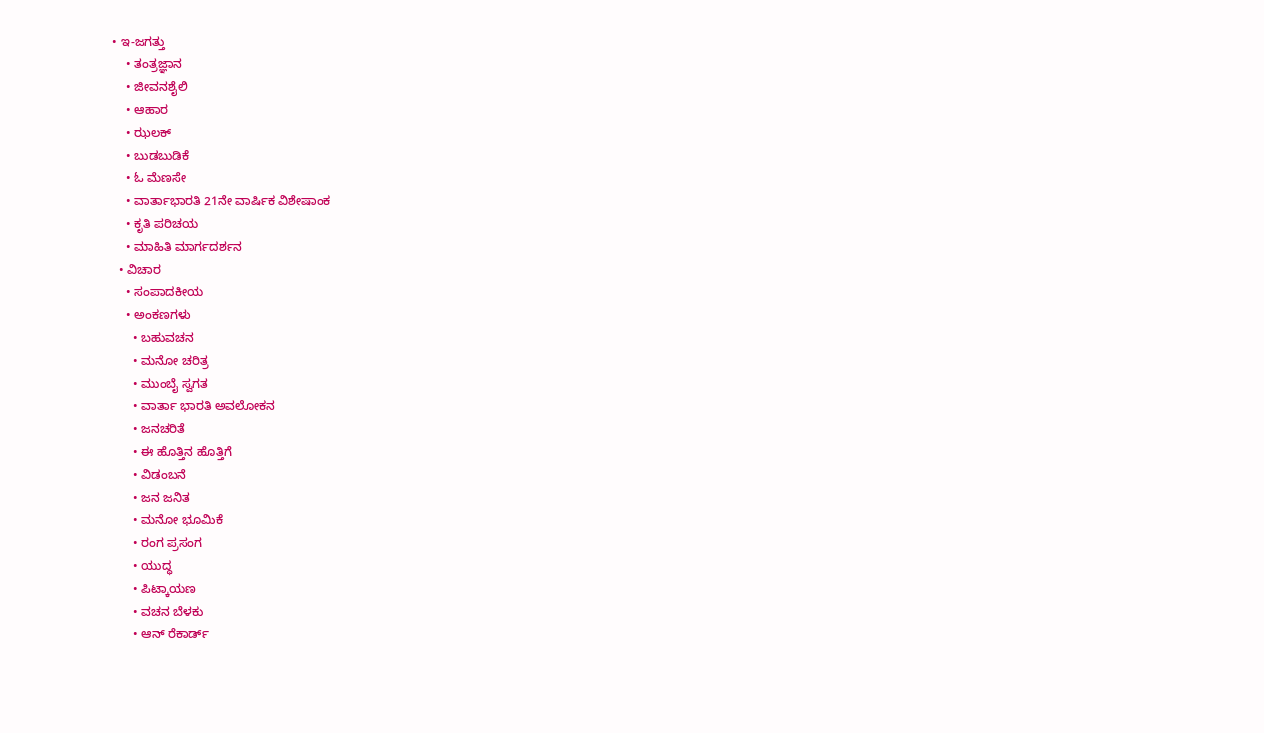• ಇ-ಜಗತ್ತು
    • ತಂತ್ರಜ್ಞಾನ
    • ಜೀವನಶೈಲಿ
    • ಆಹಾರ
    • ಝಲಕ್
    • ಬುಡಬುಡಿಕೆ
    • ಓ ಮೆಣಸೇ
    • ವಾರ್ತಾಭಾರತಿ 21ನೇ ವಾರ್ಷಿಕ ವಿಶೇಷಾಂಕ
    • ಕೃತಿ ಪರಿಚಯ
    • ಮಾಹಿತಿ ಮಾರ್ಗದರ್ಶನ
  • ವಿಚಾರ
    • ಸಂಪಾದಕೀಯ
    • ಅಂಕಣಗಳು
      • ಬಹುವಚನ
      • ಮನೋ ಚರಿತ್ರ
      • ಮುಂಬೈ ಸ್ವಗತ
      • ವಾರ್ತಾ ಭಾರತಿ ಅವಲೋಕನ
      • ಜನಚರಿತೆ
      • ಈ ಹೊತ್ತಿನ ಹೊತ್ತಿಗೆ
      • ವಿಡಂಬನೆ
      • ಜನ ಜನಿತ
      • ಮನೋ ಭೂಮಿಕೆ
      • ರಂಗ ಪ್ರಸಂಗ
      • ಯುದ್ಧ
      • ಪಿಟ್ಕಾಯಣ
      • ವಚನ ಬೆಳಕು
      • ಆನ್ ರೆಕಾರ್ಡ್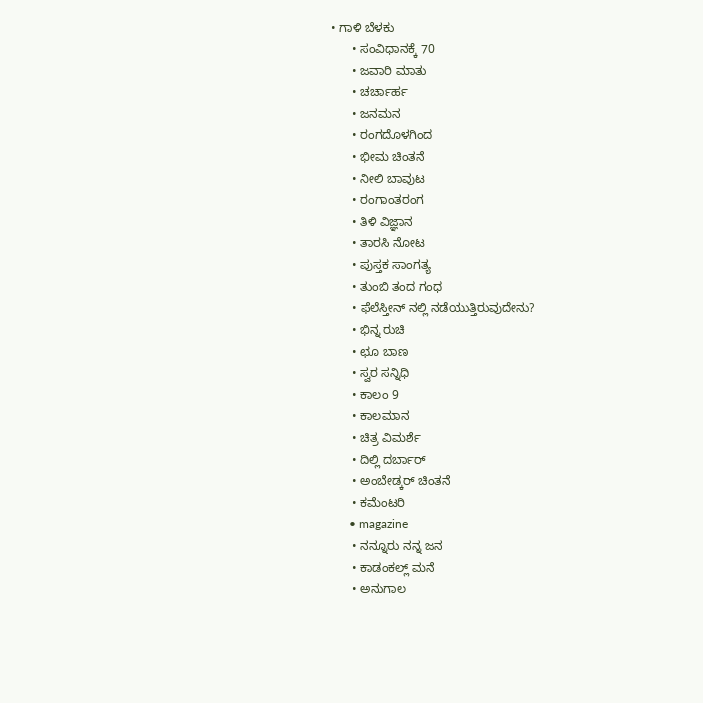• ಗಾಳಿ ಬೆಳಕು
      • ಸಂವಿಧಾನಕ್ಕೆ 70
      • ಜವಾರಿ ಮಾತು
      • ಚರ್ಚಾರ್ಹ
      • ಜನಮನ
      • ರಂಗದೊಳಗಿಂದ
      • ಭೀಮ ಚಿಂತನೆ
      • ನೀಲಿ ಬಾವುಟ
      • ರಂಗಾಂತರಂಗ
      • ತಿಳಿ ವಿಜ್ಞಾನ
      • ತಾರಸಿ ನೋಟ
      • ಪುಸ್ತಕ ಸಾಂಗತ್ಯ
      • ತುಂಬಿ ತಂದ ಗಂಧ
      • ಫೆಲೆಸ್ತೀನ್ ‌ನಲ್ಲಿ ನಡೆಯುತ್ತಿರುವುದೇನು?
      • ಭಿನ್ನ ರುಚಿ
      • ಛೂ ಬಾಣ
      • ಸ್ವರ ಸನ್ನಿಧಿ
      • ಕಾಲಂ 9
      • ಕಾಲಮಾನ
      • ಚಿತ್ರ ವಿಮರ್ಶೆ
      • ದಿಲ್ಲಿ ದರ್ಬಾರ್
      • ಅಂಬೇಡ್ಕರ್ ಚಿಂತನೆ
      • ಕಮೆಂಟರಿ
      • magazine
      • ನನ್ನೂರು ನನ್ನ ಜನ
      • ಕಾಡಂಕಲ್ಲ್ ಮನೆ
      • ಅನುಗಾಲ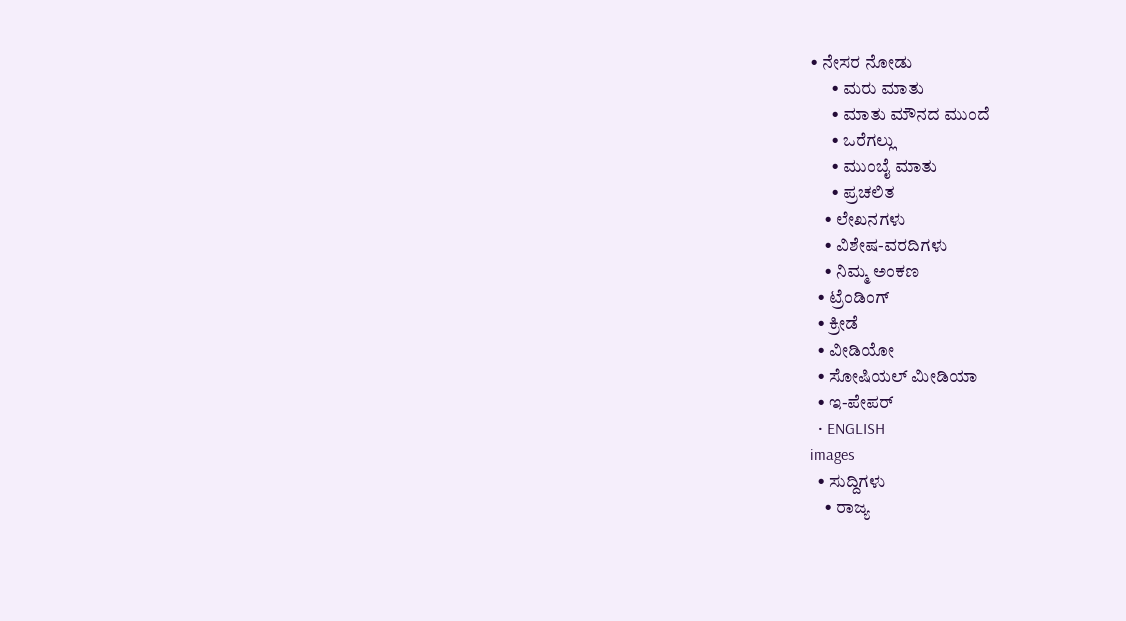• ನೇಸರ ನೋಡು
      • ಮರು ಮಾತು
      • ಮಾತು ಮೌನದ ಮುಂದೆ
      • ಒರೆಗಲ್ಲು
      • ಮುಂಬೈ ಮಾತು
      • ಪ್ರಚಲಿತ
    • ಲೇಖನಗಳು
    • ವಿಶೇಷ-ವರದಿಗಳು
    • ನಿಮ್ಮ ಅಂಕಣ
  • ಟ್ರೆಂಡಿಂಗ್
  • ಕ್ರೀಡೆ
  • ವೀಡಿಯೋ
  • ಸೋಷಿಯಲ್ ಮೀಡಿಯಾ
  • ಇ-ಪೇಪರ್
  • ENGLISH
images
  • ಸುದ್ದಿಗಳು
    • ರಾಜ್ಯ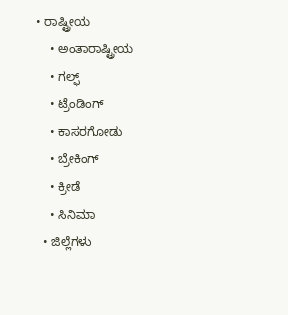• ರಾಷ್ಟ್ರೀಯ
    • ಅಂತಾರಾಷ್ಟ್ರೀಯ
    • ಗಲ್ಫ್
    • ಟ್ರೆಂಡಿಂಗ್
    • ಕಾಸರಗೋಡು
    • ಬ್ರೇಕಿಂಗ್
    • ಕ್ರೀಡೆ
    • ಸಿನಿಮಾ
  • ಜಿಲ್ಲೆಗಳು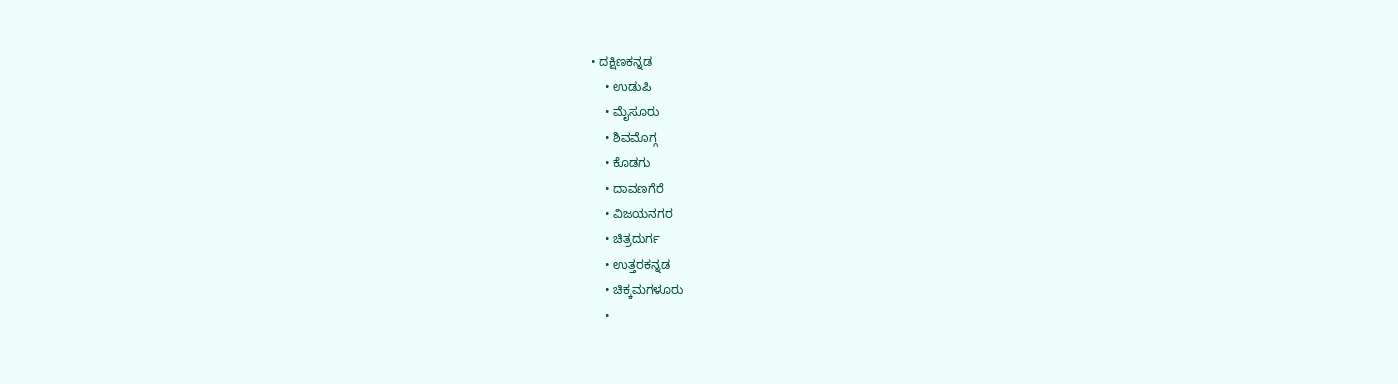• ದಕ್ಷಿಣಕನ್ನಡ
    • ಉಡುಪಿ
    • ಮೈಸೂರು
    • ಶಿವಮೊಗ್ಗ
    • ಕೊಡಗು
    • ದಾವಣಗೆರೆ
    • ವಿಜಯನಗರ
    • ಚಿತ್ರದುರ್ಗ
    • ಉತ್ತರಕನ್ನಡ
    • ಚಿಕ್ಕಮಗಳೂರು
    •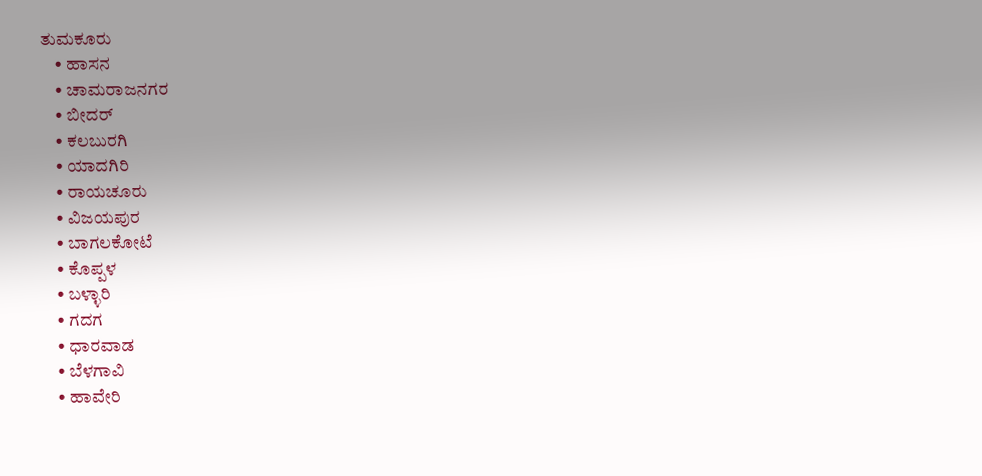ತುಮಕೂರು
    • ಹಾಸನ
    • ಚಾಮರಾಜನಗರ
    • ಬೀದರ್‌
    • ಕಲಬುರಗಿ
    • ಯಾದಗಿರಿ
    • ರಾಯಚೂರು
    • ವಿಜಯಪುರ
    • ಬಾಗಲಕೋಟೆ
    • ಕೊಪ್ಪಳ
    • ಬಳ್ಳಾರಿ
    • ಗದಗ
    • ಧಾರವಾಡ
    • ಬೆಳಗಾವಿ
    • ಹಾವೇರಿ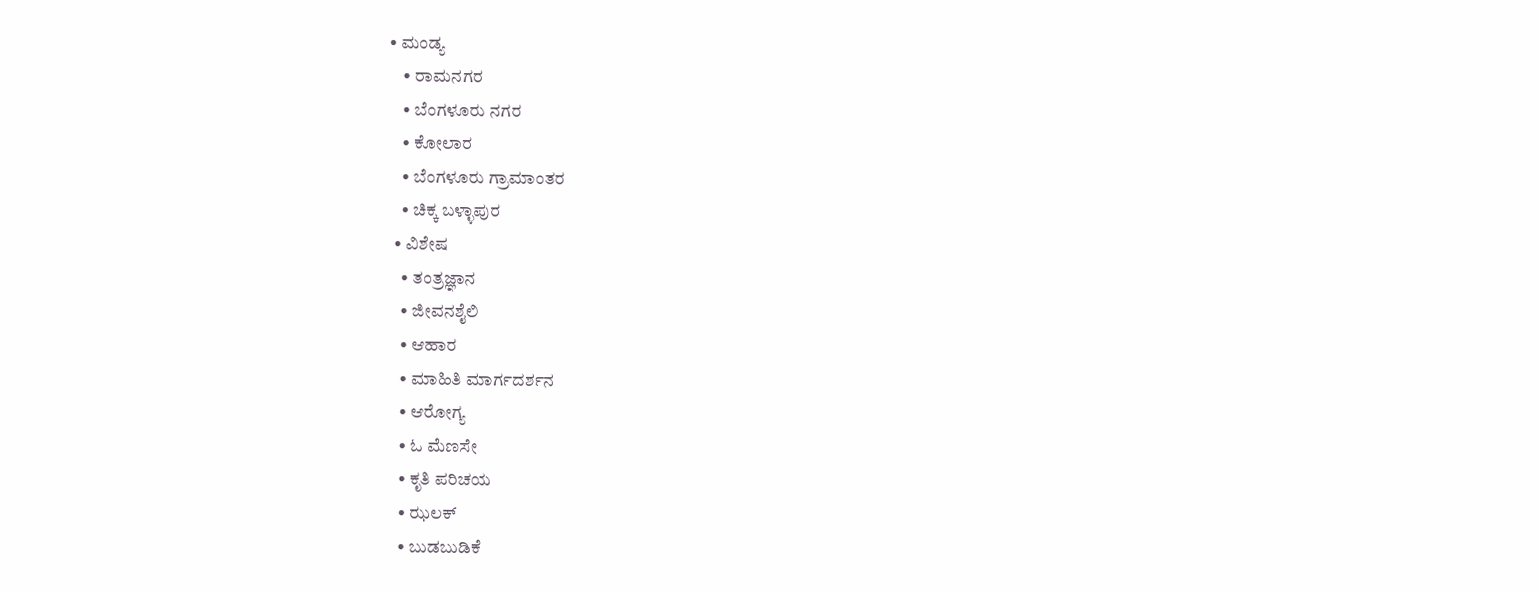• ಮಂಡ್ಯ
    • ರಾಮನಗರ
    • ಬೆಂಗಳೂರು ನಗರ
    • ಕೋಲಾರ
    • ಬೆಂಗಳೂರು ಗ್ರಾಮಾಂತರ
    • ಚಿಕ್ಕ ಬಳ್ಳಾಪುರ
  • ವಿಶೇಷ
    • ತಂತ್ರಜ್ಞಾನ
    • ಜೀವನಶೈಲಿ
    • ಆಹಾರ
    • ಮಾಹಿತಿ ಮಾರ್ಗದರ್ಶನ
    • ಆರೋಗ್ಯ
    • ಓ ಮೆಣಸೇ
    • ಕೃತಿ ಪರಿಚಯ
    • ಝಲಕ್
    • ಬುಡಬುಡಿಕೆ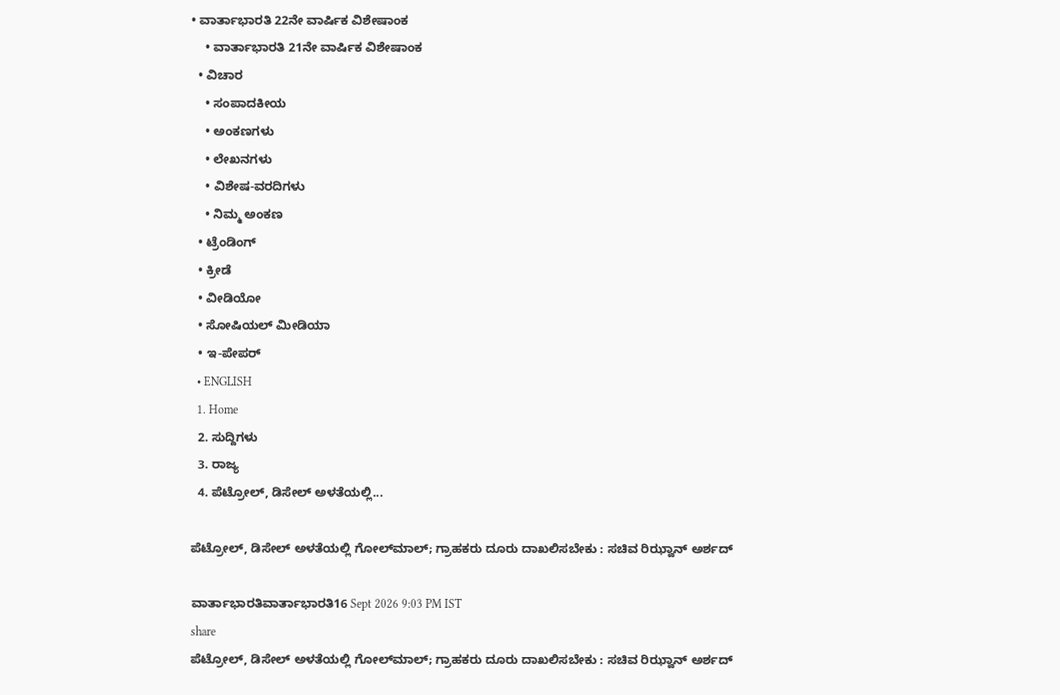• ವಾರ್ತಾಭಾರತಿ 22ನೇ ವಾರ್ಷಿಕ ವಿಶೇಷಾಂಕ
    • ವಾರ್ತಾಭಾರತಿ 21ನೇ ವಾರ್ಷಿಕ ವಿಶೇಷಾಂಕ
  • ವಿಚಾರ
    • ಸಂಪಾದಕೀಯ
    • ಅಂಕಣಗಳು
    • ಲೇಖನಗಳು
    • ವಿಶೇಷ-ವರದಿಗಳು
    • ನಿಮ್ಮ ಅಂಕಣ
  • ಟ್ರೆಂಡಿಂಗ್
  • ಕ್ರೀಡೆ
  • ವೀಡಿಯೋ
  • ಸೋಷಿಯಲ್ ಮೀಡಿಯಾ
  • ಇ-ಪೇಪರ್
  • ENGLISH
  1. Home
  2. ಸುದ್ದಿಗಳು
  3. ರಾಜ್ಯ
  4. ಪೆಟ್ರೋಲ್, ಡಿಸೇಲ್ ಅಳತೆಯಲ್ಲಿ...

ಪೆಟ್ರೋಲ್, ಡಿಸೇಲ್ ಅಳತೆಯಲ್ಲಿ ಗೋಲ್‍ಮಾಲ್; ಗ್ರಾಹಕರು ದೂರು ದಾಖಲಿಸಬೇಕು : ಸಚಿವ ರಿಝ್ವಾನ್ ಅರ್ಶದ್

ವಾರ್ತಾಭಾರತಿವಾರ್ತಾಭಾರತಿ16 Sept 2026 9:03 PM IST
share
ಪೆಟ್ರೋಲ್, ಡಿಸೇಲ್ ಅಳತೆಯಲ್ಲಿ ಗೋಲ್‍ಮಾಲ್; ಗ್ರಾಹಕರು ದೂರು ದಾಖಲಿಸಬೇಕು : ಸಚಿವ ರಿಝ್ವಾನ್ ಅರ್ಶದ್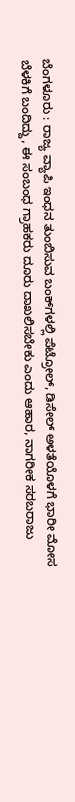ಬೆಂಗಳೂರು : ರಾಜ್ಯ ವ್ಯಾಪಿ ಇಂಧನ ತುಂಬಿಸುವ ಬಂಕ್‍ಗಳಲ್ಲಿ ಪೆಟ್ರೋಲ್, ಡಿಸೇಲ್ ಅಳತೆಯೊಳಗೆ ಭಾರೀ ಮೋಸ ಬೆಳಕಿಗೆ ಬಂದಿದ್ದು, ಈ ಸಂಬಂಧ ಗ್ರಾಹಕರು ದೂರು ದಾಖಲಿಸಬೇಕು ಎಂದು ಆಹಾರ, ನಾಗರೀಕ ಸರಬರಾಜು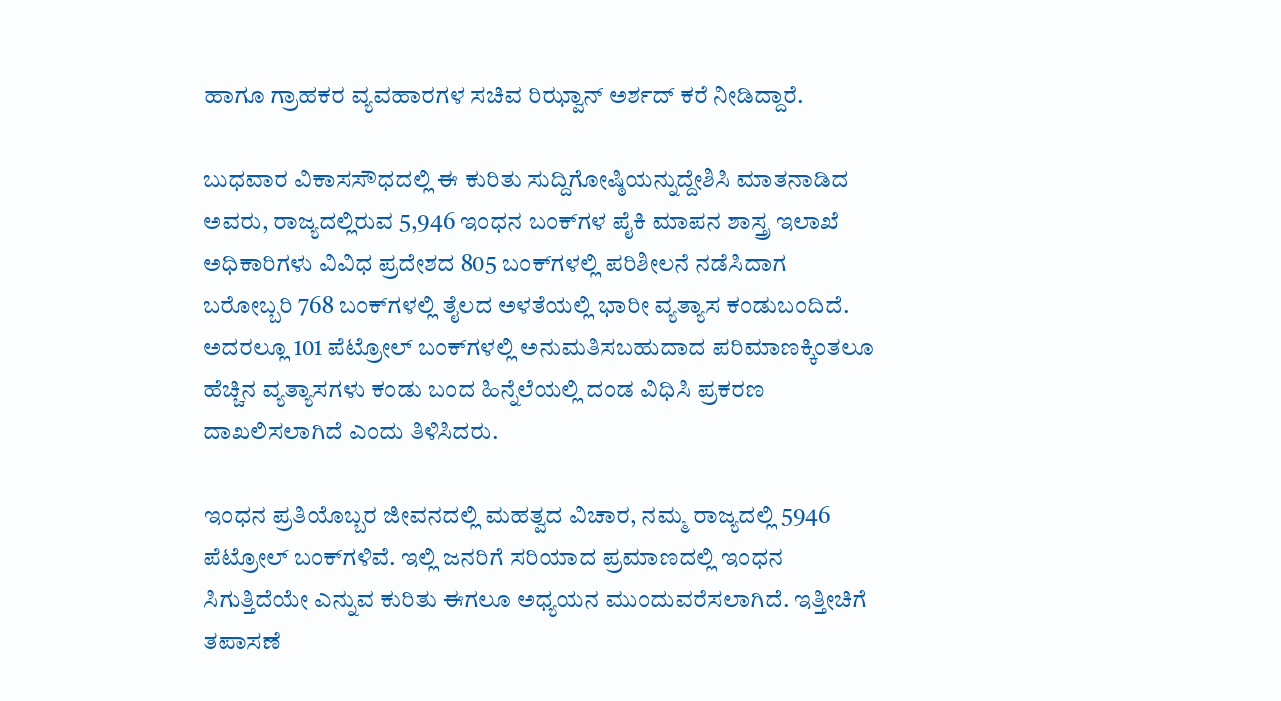ಹಾಗೂ ಗ್ರಾಹಕರ ವ್ಯವಹಾರಗಳ ಸಚಿವ ರಿಝ್ವಾನ್ ಅರ್ಶದ್ ಕರೆ ನೀಡಿದ್ದಾರೆ.

ಬುಧವಾರ ವಿಕಾಸಸೌಧದಲ್ಲಿ ಈ ಕುರಿತು ಸುದ್ದಿಗೋಷ್ಠಿಯನ್ನುದ್ದೇಶಿಸಿ ಮಾತನಾಡಿದ ಅವರು, ರಾಜ್ಯದಲ್ಲಿರುವ 5,946 ಇಂಧನ ಬಂಕ್‍ಗಳ ಪೈಕಿ ಮಾಪನ ಶಾಸ್ತ್ರ ಇಲಾಖೆ ಅಧಿಕಾರಿಗಳು ವಿವಿಧ ಪ್ರದೇಶದ 805 ಬಂಕ್‍ಗಳಲ್ಲಿ ಪರಿಶೀಲನೆ ನಡೆಸಿದಾಗ ಬರೋಬ್ಬರಿ 768 ಬಂಕ್‍ಗಳಲ್ಲಿ ತೈಲದ ಅಳತೆಯಲ್ಲಿ ಭಾರೀ ವ್ಯತ್ಯಾಸ ಕಂಡುಬಂದಿದೆ. ಅದರಲ್ಲೂ 101 ಪೆಟ್ರೋಲ್ ಬಂಕ್‍ಗಳಲ್ಲಿ ಅನುಮತಿಸಬಹುದಾದ ಪರಿಮಾಣಕ್ಕಿಂತಲೂ ಹೆಚ್ಚಿನ ವ್ಯತ್ಯಾಸಗಳು ಕಂಡು ಬಂದ ಹಿನ್ನೆಲೆಯಲ್ಲಿ ದಂಡ ವಿಧಿಸಿ ಪ್ರಕರಣ ದಾಖಲಿಸಲಾಗಿದೆ ಎಂದು ತಿಳಿಸಿದರು.

ಇಂಧನ ಪ್ರತಿಯೊಬ್ಬರ ಜೀವನದಲ್ಲಿ ಮಹತ್ವದ ವಿಚಾರ, ನಮ್ಮ ರಾಜ್ಯದಲ್ಲಿ 5946 ಪೆಟ್ರೋಲ್ ಬಂಕ್‍ಗಳಿವೆ. ಇಲ್ಲಿ ಜನರಿಗೆ ಸರಿಯಾದ ಪ್ರಮಾಣದಲ್ಲಿ ಇಂಧನ ಸಿಗುತ್ತಿದೆಯೇ ಎನ್ನುವ ಕುರಿತು ಈಗಲೂ ಅಧ್ಯಯನ ಮುಂದುವರೆಸಲಾಗಿದೆ. ಇತ್ತೀಚಿಗೆ ತಪಾಸಣೆ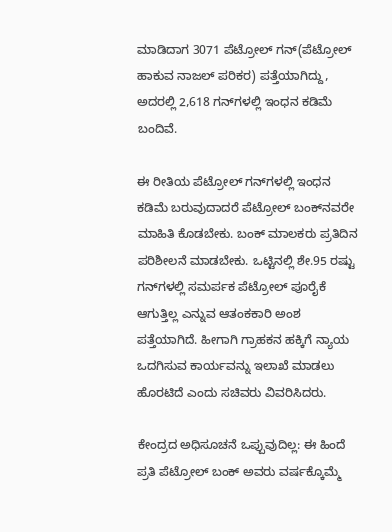ಮಾಡಿದಾಗ 3071 ಪೆಟ್ರೋಲ್ ಗನ್(ಪೆಟ್ರೋಲ್ ಹಾಕುವ ನಾಜಲ್ ಪರಿಕರ) ಪತ್ತೆಯಾಗಿದ್ದು, ಅದರಲ್ಲಿ 2,618 ಗನ್‍ಗಳಲ್ಲಿ ಇಂಧನ ಕಡಿಮೆ ಬಂದಿವೆ.

ಈ ರೀತಿಯ ಪೆಟ್ರೋಲ್ ಗನ್‍ಗಳಲ್ಲಿ ಇಂಧನ ಕಡಿಮೆ ಬರುವುದಾದರೆ ಪೆಟ್ರೋಲ್ ಬಂಕ್‍ನವರೇ ಮಾಹಿತಿ ಕೊಡಬೇಕು. ಬಂಕ್ ಮಾಲಕರು ಪ್ರತಿದಿನ ಪರಿಶೀಲನೆ ಮಾಡಬೇಕು. ಒಟ್ಟಿನಲ್ಲಿ ಶೇ.95 ರಷ್ಟು ಗನ್‍ಗಳಲ್ಲಿ ಸಮರ್ಪಕ ಪೆಟ್ರೋಲ್ ಪೂರೈಕೆ ಆಗುತ್ತಿಲ್ಲ ಎನ್ನುವ ಆತಂಕಕಾರಿ ಅಂಶ ಪತ್ತೆಯಾಗಿದೆ. ಹೀಗಾಗಿ ಗ್ರಾಹಕನ ಹಕ್ಕಿಗೆ ನ್ಯಾಯ ಒದಗಿಸುವ ಕಾರ್ಯವನ್ನು ಇಲಾಖೆ ಮಾಡಲು ಹೊರಟಿದೆ ಎಂದು ಸಚಿವರು ವಿವರಿಸಿದರು.

ಕೇಂದ್ರದ ಅಧಿಸೂಚನೆ ಒಪ್ಪುವುದಿಲ್ಲ: ಈ ಹಿಂದೆ ಪ್ರತಿ ಪೆಟ್ರೋಲ್ ಬಂಕ್ ಅವರು ವರ್ಷಕ್ಕೊಮ್ಮೆ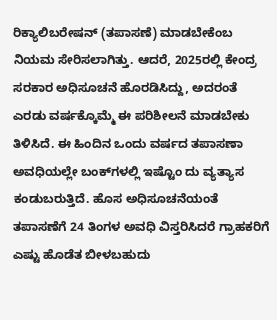ರಿಕ್ಯಾಲಿಬರೇಷನ್ (ತಪಾಸಣೆ) ಮಾಡಬೇಕೆಂಬ ನಿಯಮ ಸೇರಿಸಲಾಗಿತ್ತು. ಆದರೆ, 2025ರಲ್ಲಿ ಕೇಂದ್ರ ಸರಕಾರ ಅಧಿಸೂಚನೆ ಹೊರಡಿಸಿದ್ದು, ಅದರಂತೆ ಎರಡು ವರ್ಷಕ್ಕೊಮ್ಮೆ ಈ ಪರಿಶೀಲನೆ ಮಾಡಬೇಕು ತಿಳಿಸಿದೆ. ಈ ಹಿಂದಿನ ಒಂದು ವರ್ಷದ ತಪಾಸಣಾ ಅವಧಿಯಲ್ಲೇ ಬಂಕ್‍ಗಳಲ್ಲಿ ಇಷ್ಟೊಂ ದು ವ್ಯತ್ಯಾಸ ಕಂಡುಬರುತ್ತಿದೆ. ಹೊಸ ಅಧಿಸೂಚನೆಯಂತೆ ತಪಾಸಣೆಗೆ 24 ತಿಂಗಳ ಅವಧಿ ವಿಸ್ತರಿಸಿದರೆ ಗ್ರಾಹಕರಿಗೆ ಎಷ್ಟು ಹೊಡೆತ ಬೀಳಬಹುದು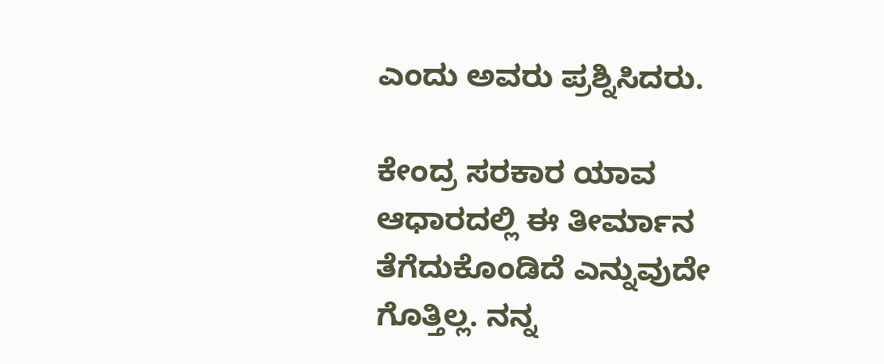ಎಂದು ಅವರು ಪ್ರಶ್ನಿಸಿದರು.

ಕೇಂದ್ರ ಸರಕಾರ ಯಾವ ಆಧಾರದಲ್ಲಿ ಈ ತೀರ್ಮಾನ ತೆಗೆದುಕೊಂಡಿದೆ ಎನ್ನುವುದೇ ಗೊತ್ತಿಲ್ಲ. ನನ್ನ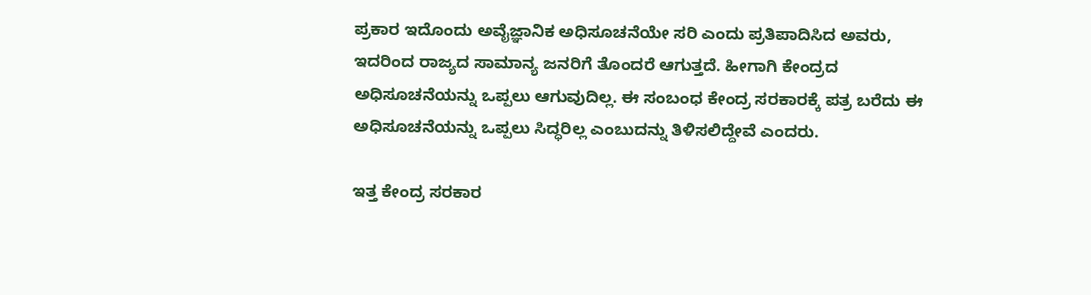ಪ್ರಕಾರ ಇದೊಂದು ಅವೈಜ್ಞಾನಿಕ ಅಧಿಸೂಚನೆಯೇ ಸರಿ ಎಂದು ಪ್ರತಿಪಾದಿಸಿದ ಅವರು, ಇದರಿಂದ ರಾಜ್ಯದ ಸಾಮಾನ್ಯ ಜನರಿಗೆ ತೊಂದರೆ ಆಗುತ್ತದೆ. ಹೀಗಾಗಿ ಕೇಂದ್ರದ ಅಧಿಸೂಚನೆಯನ್ನು ಒಪ್ಪಲು ಆಗುವುದಿಲ್ಲ. ಈ ಸಂಬಂಧ ಕೇಂದ್ರ ಸರಕಾರಕ್ಕೆ ಪತ್ರ ಬರೆದು ಈ ಅಧಿಸೂಚನೆಯನ್ನು ಒಪ್ಪಲು ಸಿದ್ಧರಿಲ್ಲ ಎಂಬುದನ್ನು ತಿಳಿಸಲಿದ್ದೇವೆ ಎಂದರು.

ಇತ್ತ ಕೇಂದ್ರ ಸರಕಾರ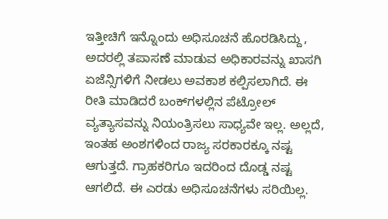ಇತ್ತೀಚಿಗೆ ಇನ್ನೊಂದು ಅಧಿಸೂಚನೆ ಹೊರಡಿಸಿದ್ದು, ಅದರಲ್ಲಿ ತಪಾಸಣೆ ಮಾಡುವ ಅಧಿಕಾರವನ್ನು ಖಾಸಗಿ ಏಜೆನ್ಸಿಗಳಿಗೆ ನೀಡಲು ಅವಕಾಶ ಕಲ್ಪಿಸಲಾಗಿದೆ. ಈ ರೀತಿ ಮಾಡಿದರೆ ಬಂಕ್‍ಗಳಲ್ಲಿನ ಪೆಟ್ರೋಲ್ ವ್ಯತ್ಯಾಸವನ್ನು ನಿಯಂತ್ರಿಸಲು ಸಾಧ್ಯವೇ ಇಲ್ಲ. ಅಲ್ಲದೆ, ಇಂತಹ ಅಂಶಗಳಿಂದ ರಾಜ್ಯ ಸರಕಾರಕ್ಕೂ ನಷ್ಟ ಆಗುತ್ತದೆ. ಗ್ರಾಹಕರಿಗೂ ಇದರಿಂದ ದೊಡ್ಡ ನಷ್ಟ ಆಗಲಿದೆ. ಈ ಎರಡು ಅಧಿಸೂಚನೆಗಳು ಸರಿಯಿಲ್ಲ.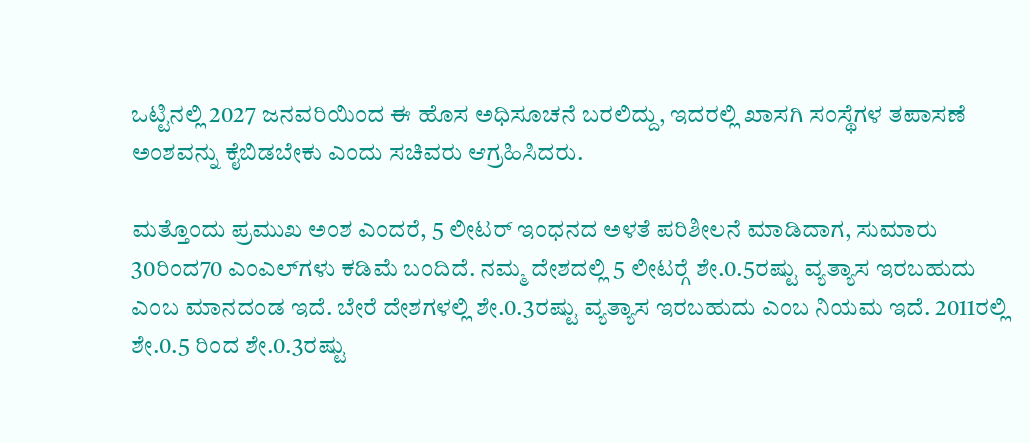ಒಟ್ಟಿನಲ್ಲಿ 2027 ಜನವರಿಯಿಂದ ಈ ಹೊಸ ಅಧಿಸೂಚನೆ ಬರಲಿದ್ದು, ಇದರಲ್ಲಿ ಖಾಸಗಿ ಸಂಸ್ಥೆಗಳ ತಪಾಸಣೆ ಅಂಶವನ್ನು ಕೈಬಿಡಬೇಕು ಎಂದು ಸಚಿವರು ಆಗ್ರಹಿಸಿದರು.

ಮತ್ತೊಂದು ಪ್ರಮುಖ ಅಂಶ ಎಂದರೆ, 5 ಲೀಟರ್ ಇಂಧನದ ಅಳತೆ ಪರಿಶೀಲನೆ ಮಾಡಿದಾಗ, ಸುಮಾರು 30ರಿಂದ70 ಎಂಎಲ್‍ಗಳು ಕಡಿಮೆ ಬಂದಿದೆ. ನಮ್ಮ ದೇಶದಲ್ಲಿ 5 ಲೀಟರ್‍ಗೆ ಶೇ.0.5ರಷ್ಟು ವ್ಯತ್ಯಾಸ ಇರಬಹುದು ಎಂಬ ಮಾನದಂಡ ಇದೆ. ಬೇರೆ ದೇಶಗಳಲ್ಲಿ ಶೇ.0.3ರಷ್ಟು ವ್ಯತ್ಯಾಸ ಇರಬಹುದು ಎಂಬ ನಿಯಮ ಇದೆ. 2011ರಲ್ಲಿ ಶೇ.0.5 ರಿಂದ ಶೇ.0.3ರಷ್ಟು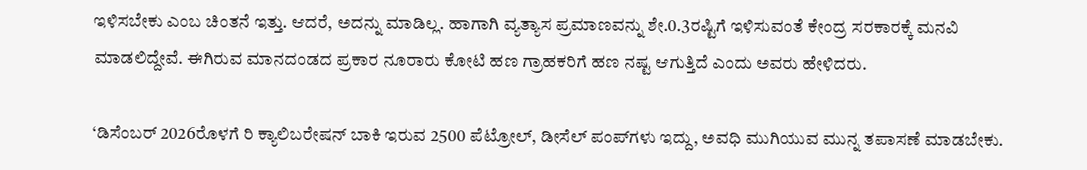ಇಳಿಸಬೇಕು ಎಂಬ ಚಿಂತನೆ ಇತ್ತು. ಆದರೆ, ಅದನ್ನು ಮಾಡಿಲ್ಲ. ಹಾಗಾಗಿ ವ್ಯತ್ಯಾಸ ಪ್ರಮಾಣವನ್ನು ಶೇ.0.3ರಷ್ಟಿಗೆ ಇಳಿಸುವಂತೆ ಕೇಂದ್ರ ಸರಕಾರಕ್ಕೆ ಮನವಿ ಮಾಡಲಿದ್ದೇವೆ. ಈಗಿರುವ ಮಾನದಂಡದ ಪ್ರಕಾರ ನೂರಾರು ಕೋಟಿ ಹಣ ಗ್ರಾಹಕರಿಗೆ ಹಣ ನಷ್ಟ ಆಗುತ್ತಿದೆ ಎಂದು ಅವರು ಹೇಳಿದರು.

‘ಡಿಸೆಂಬರ್ 2026ರೊಳಗೆ ರಿ ಕ್ಯಾಲಿಬರೇಷನ್ ಬಾಕಿ ಇರುವ 2500 ಪೆಟ್ರೋಲ್, ಡೀಸೆಲ್ ಪಂಪ್‍ಗಳು ಇದ್ದು, ಅವಧಿ ಮುಗಿಯುವ ಮುನ್ನ ತಪಾಸಣೆ ಮಾಡಬೇಕು.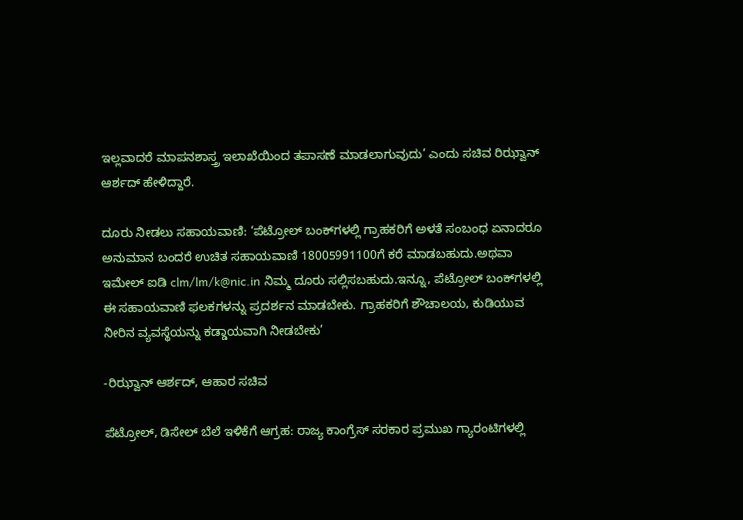ಇಲ್ಲವಾದರೆ ಮಾಪನಶಾಸ್ತ್ರ ಇಲಾಖೆಯಿಂದ ತಪಾಸಣೆ ಮಾಡಲಾಗುವುದು’ ಎಂದು ಸಚಿವ ರಿಝ್ವಾನ್ ಆರ್ಶದ್ ಹೇಳಿದ್ದಾರೆ.

ದೂರು ನೀಡಲು ಸಹಾಯವಾಣಿ: ‘ಪೆಟ್ರೋಲ್ ಬಂಕ್‍ಗಳಲ್ಲಿ ಗ್ರಾಹಕರಿಗೆ ಅಳತೆ ಸಂಬಂಧ ಏನಾದರೂ ಅನುಮಾನ ಬಂದರೆ ಉಚಿತ ಸಹಾಯವಾಣಿ 18005991100ಗೆ ಕರೆ ಮಾಡಬಹುದು.ಅಥವಾ ಇಮೇಲ್ ಐಡಿ clm/lm/k@nic.in ನಿಮ್ಮ ದೂರು ಸಲ್ಲಿಸಬಹುದು.ಇನ್ನೂ, ಪೆಟ್ರೋಲ್ ಬಂಕ್‍ಗಳಲ್ಲಿ ಈ ಸಹಾಯವಾಣಿ ಫಲಕಗಳನ್ನು ಪ್ರದರ್ಶನ ಮಾಡಬೇಕು. ಗ್ರಾಹಕರಿಗೆ ಶೌಚಾಲಯ, ಕುಡಿಯುವ ನೀರಿನ ವ್ಯವಸ್ಥೆಯನ್ನು ಕಡ್ಡಾಯವಾಗಿ ನೀಡಬೇಕು’

-ರಿಝ್ವಾನ್ ಆರ್ಶದ್, ಆಹಾರ ಸಚಿವ

ಪೆಟ್ರೋಲ್, ಡಿಸೇಲ್ ಬೆಲೆ ಇಳಿಕೆಗೆ ಆಗ್ರಹ: ರಾಜ್ಯ ಕಾಂಗ್ರೆಸ್ ಸರಕಾರ ಪ್ರಮುಖ ಗ್ಯಾರಂಟಿಗಳಲ್ಲಿ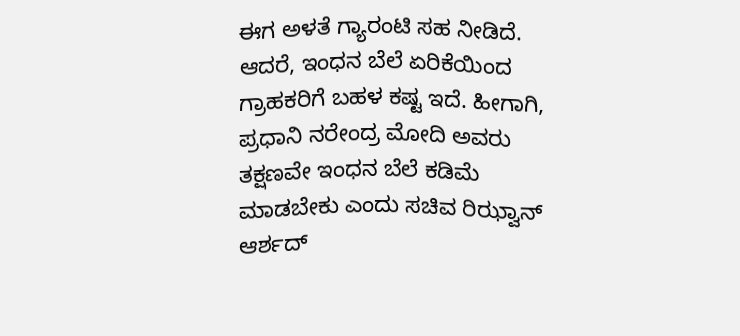ಈಗ ಅಳತೆ ಗ್ಯಾರಂಟಿ ಸಹ ನೀಡಿದೆ. ಆದರೆ, ಇಂಧನ ಬೆಲೆ ಏರಿಕೆಯಿಂದ ಗ್ರಾಹಕರಿಗೆ ಬಹಳ ಕಷ್ಟ ಇದೆ. ಹೀಗಾಗಿ, ಪ್ರಧಾನಿ ನರೇಂದ್ರ ಮೋದಿ ಅವರು ತಕ್ಷಣವೇ ಇಂಧನ ಬೆಲೆ ಕಡಿಮೆ ಮಾಡಬೇಕು ಎಂದು ಸಚಿವ ರಿಝ್ವಾನ್ ಆರ್ಶದ್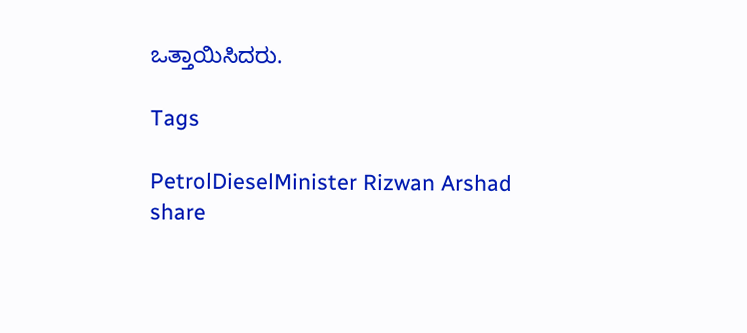ಒತ್ತಾಯಿಸಿದರು.

Tags

PetrolDieselMinister Rizwan Arshad
share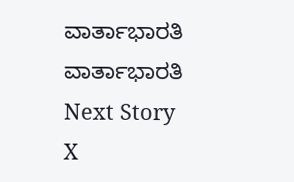ವಾರ್ತಾಭಾರತಿ
ವಾರ್ತಾಭಾರತಿ
Next Story
X